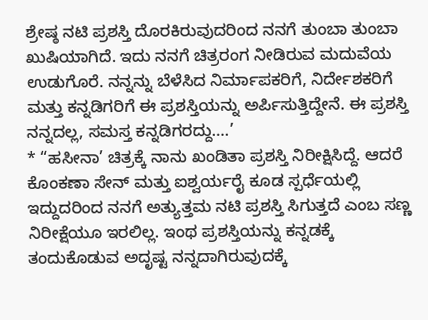ಶ್ರೇಷ್ಠ ನಟಿ ಪ್ರಶಸ್ತಿ ದೊರಕಿರುವುದರಿಂದ ನನಗೆ ತುಂಬಾ ತುಂಬಾ ಖುಷಿಯಾಗಿದೆ. ಇದು ನನಗೆ ಚಿತ್ರರಂಗ ನೀಡಿರುವ ಮದುವೆಯ ಉಡುಗೊರೆ. ನನ್ನನ್ನು ಬೆಳೆಸಿದ ನಿರ್ಮಾಪಕರಿಗೆ, ನಿರ್ದೇಶಕರಿಗೆ ಮತ್ತು ಕನ್ನಡಿಗರಿಗೆ ಈ ಪ್ರಶಸ್ತಿಯನ್ನು ಅರ್ಪಿಸುತ್ತಿದ್ದೇನೆ. ಈ ಪ್ರಶಸ್ತಿ ನನ್ನದಲ್ಲ, ಸಮಸ್ತ ಕನ್ನಡಿಗರದ್ದು….’
* “ಹಸೀನಾ’ ಚಿತ್ರಕ್ಕೆ ನಾನು ಖಂಡಿತಾ ಪ್ರಶಸ್ತಿ ನಿರೀಕ್ಷಿಸಿದ್ದೆ. ಆದರೆ ಕೊಂಕಣಾ ಸೇನ್ ಮತ್ತು ಐಶ್ವರ್ಯರೈ ಕೂಡ ಸ್ಪರ್ಧೆಯಲ್ಲಿ ಇದ್ದುದರಿಂದ ನನಗೆ ಅತ್ಯುತ್ತಮ ನಟಿ ಪ್ರಶಸ್ತಿ ಸಿಗುತ್ತದೆ ಎಂಬ ಸಣ್ಣ ನಿರೀಕ್ಷೆಯೂ ಇರಲಿಲ್ಲ. ಇಂಥ ಪ್ರಶಸ್ತಿಯನ್ನು ಕನ್ನಡಕ್ಕೆ ತಂದುಕೊಡುವ ಅದೃಷ್ಟ ನನ್ನದಾಗಿರುವುದಕ್ಕೆ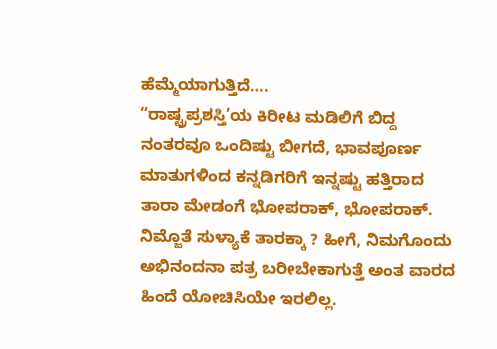ಹೆಮ್ಮೆಯಾಗುತ್ತಿದೆ….
“ರಾಷ್ಟ್ರಪ್ರಶಸ್ತಿ’ಯ ಕಿರೀಟ ಮಡಿಲಿಗೆ ಬಿದ್ದ ನಂತರವೂ ಒಂದಿಷ್ಟು ಬೀಗದೆ, ಭಾವಪೂರ್ಣ ಮಾತುಗಳಿಂದ ಕನ್ನಡಿಗರಿಗೆ ಇನ್ನಷ್ಟು ಹತ್ತಿರಾದ ತಾರಾ ಮೇಡಂಗೆ ಭೋಪರಾಕ್, ಭೋಪರಾಕ್.
ನಿಮ್ಜೊತೆ ಸುಳ್ಯಾಕೆ ತಾರಕ್ಕಾ ? ಹೀಗೆ, ನಿಮಗೊಂದು ಅಭಿನಂದನಾ ಪತ್ರ ಬರೀಬೇಕಾಗುತ್ತೆ ಅಂತ ವಾರದ ಹಿಂದೆ ಯೋಚಿಸಿಯೇ ಇರಲಿಲ್ಲ.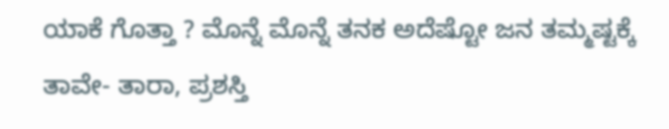ಯಾಕೆ ಗೊತ್ತಾ ? ಮೊನ್ನೆ ಮೊನ್ನೆ ತನಕ ಅದೆಷ್ಟೋ ಜನ ತಮ್ಮಷ್ಟಕ್ಕೆ ತಾವೇ- ತಾರಾ, ಪ್ರಶಸ್ತಿ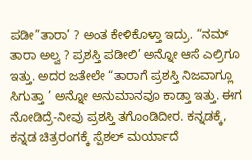ಪಡೀ”ತಾರಾ’ ? ಅಂತ ಕೇಳಿಕೊಳ್ತಾ ಇದ್ರು. “ನಮ್ ತಾರಾ ಅಲ್ವ ? ಪ್ರಶಸ್ತಿ ಪಡೀಲಿ’ ಅನ್ನೋ ಆಸೆ ಎಲ್ರಿಗೂ ಇತ್ತು. ಅದರ ಜತೇಲೇ “ತಾರಾಗೆ ಪ್ರಶಸ್ತಿ ನಿಜವಾಗ್ಲೂ ಸಿಗುತ್ತಾ ’ ಅನ್ನೋ ಅನುಮಾನವೂ ಕಾಡ್ತಾ ಇತ್ತು. ಈಗ ನೋಡಿದ್ರೆ-ನೀವು ಪ್ರಶಸ್ತಿ ತಗೊಂಡಿದೀರ. ಕನ್ನಡಕ್ಕೆ, ಕನ್ನಡ ಚಿತ್ರರಂಗಕ್ಕೆ ಸ್ಪೆಶಲ್ ಮರ್ಯಾದೆ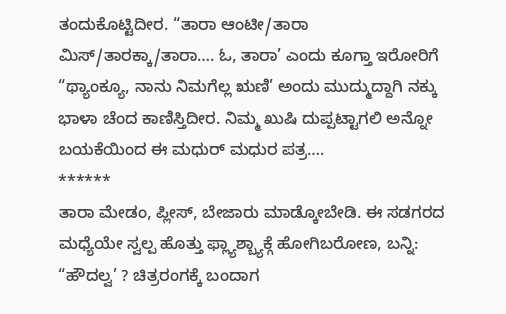ತಂದುಕೊಟ್ಟಿದೀರ. “ತಾರಾ ಆಂಟೀ/ತಾರಾ ಮಿಸ್/ತಾರಕ್ಕಾ/ತಾರಾ…. ಓ, ತಾರಾ’ ಎಂದು ಕೂಗ್ತಾ ಇರೋರಿಗೆ “ಥ್ಯಾಂಕ್ಯೂ, ನಾನು ನಿಮಗೆಲ್ಲ ಋಣಿ’ ಅಂದು ಮುದ್ಮುದ್ದಾಗಿ ನಕ್ಕು ಭಾಳಾ ಚೆಂದ ಕಾಣಿಸ್ತಿದೀರ. ನಿಮ್ಮ ಖುಷಿ ದುಪ್ಪಟ್ಟಾಗಲಿ ಅನ್ನೋ ಬಯಕೆಯಿಂದ ಈ ಮಧುರ್ ಮಧುರ ಪತ್ರ….
******
ತಾರಾ ಮೇಡಂ, ಪ್ಲೀಸ್, ಬೇಜಾರು ಮಾಡ್ಕೋಬೇಡಿ. ಈ ಸಡಗರದ ಮಧ್ಯೆಯೇ ಸ್ವಲ್ಪ ಹೊತ್ತು ಫ್ಲ್ಯಾಶ್ಬ್ಯಾಕ್ಗೆ ಹೋಗಿಬರೋಣ, ಬನ್ನಿ: “ಹೌದಲ್ವ’ ? ಚಿತ್ರರಂಗಕ್ಕೆ ಬಂದಾಗ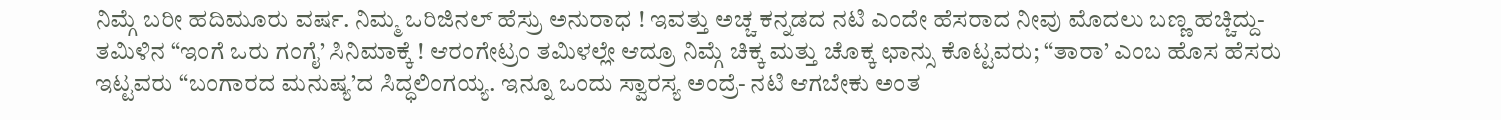ನಿಮ್ಗೆ ಬರೀ ಹದಿಮೂರು ವರ್ಷ. ನಿಮ್ಮ ಒರಿಜಿನಲ್ ಹೆಸ್ರು ಅನುರಾಧ ! ಇವತ್ತು ಅಚ್ಚ ಕನ್ನಡದ ನಟಿ ಎಂದೇ ಹೆಸರಾದ ನೀವು ಮೊದಲು ಬಣ್ಣ ಹಚ್ಚಿದ್ದು-ತಮಿಳಿನ “ಇಂಗೆ ಒರು ಗಂಗೈ’ ಸಿನಿಮಾಕ್ಕೆ ! ಆರಂಗೇಟ್ರಂ ತಮಿಳಲ್ಲೇ ಆದ್ರೂ ನಿಮ್ಗೆ ಚಿಕ್ಕ ಮತ್ತು ಚೊಕ್ಕ ಛಾನ್ಸು ಕೊಟ್ಟವರು; “ತಾರಾ’ ಎಂಬ ಹೊಸ ಹೆಸರು ಇಟ್ಟವರು “ಬಂಗಾರದ ಮನುಷ್ಯ’ದ ಸಿದ್ಧಲಿಂಗಯ್ಯ. ಇನ್ನೂ ಒಂದು ಸ್ವಾರಸ್ಯ ಅಂದ್ರೆ- ನಟಿ ಆಗಬೇಕು ಅಂತ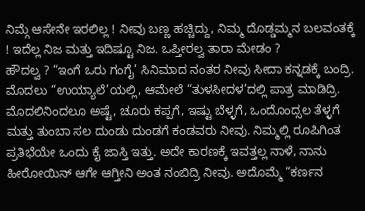ನಿಮ್ಗೆ ಆಸೇನೇ ಇರಲಿಲ್ಲ ! ನೀವು ಬಣ್ಣ ಹಚ್ಚಿದ್ದು, ನಿಮ್ಮ ದೊಡ್ಡಮ್ಮನ ಬಲವಂತಕ್ಕೆ ! ಇದೆಲ್ಲ ನಿಜ ಮತ್ತು ಇದಿಷ್ಟೂ ನಿಜ. ಒಪ್ತೀರಲ್ವ ತಾರಾ ಮೇಡಂ ?
ಹೌದಲ್ವ ? “ಇಂಗೆ ಒರು ಗಂಗೈ’ ಸಿನಿಮಾದ ನಂತರ ನೀವು ಸೀದಾ ಕನ್ನಡಕ್ಕೆ ಬಂದ್ರಿ. ಮೊದಲು “ಉಯ್ಯಾಲೆ’ಯಲ್ಲಿ, ಆಮೇಲೆ “ತುಳಸೀದಳ’ದಲ್ಲಿ ಪಾತ್ರ ಮಾಡಿದ್ರಿ. ಮೊದಲಿನಿಂದಲೂ ಅಷ್ಟೆ, ಚೂರು ಕಪ್ಪಗೆ, ಇಷ್ಟು ಬೆಳ್ಳಗೆ, ಒಂದೊಂದ್ಸಲ ತೆಳ್ಳಗೆ ಮತ್ತು ತುಂಬಾ ಸಲ ದುಂಡು ದುಂಡಗೆ ಕಂಡವರು ನೀವು. ನಿಮ್ಮಲ್ಲಿ ರೂಪಿಗಿಂತ ಪ್ರತಿಭೆಯೇ ಒಂದು ಕೈ ಜಾಸ್ತಿ ಇತ್ತು. ಅದೇ ಕಾರಣಕ್ಕೆ ಇವತ್ತಲ್ಲ ನಾಳೆ, ನಾನು ಹೀರೋಯಿನ್ ಆಗೇ ಆಗ್ತೀನಿ ಅಂತ ನಂಬಿದ್ರಿ ನೀವು. ಅದೊಮ್ಮೆ “ಕರ್ಣನ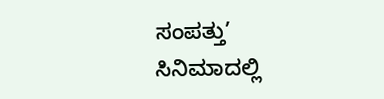ಸಂಪತ್ತು’ ಸಿನಿಮಾದಲ್ಲಿ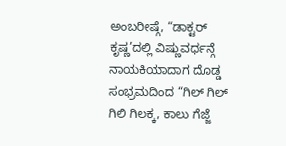ಅಂಬರೀಷ್ಗೆ, “ಡಾಕ್ಟರ್ ಕೃಷ್ಣ’ದಲ್ಲಿ ವಿಷ್ಣುವರ್ಧನ್ಗೆ ನಾಯಕಿಯಾದಾಗ ದೊಡ್ಡ ಸಂಭ್ರಮದಿಂದ “ಗಿಲ್ ಗಿಲ್ ಗಿಲಿ ಗಿಲಕ್ಕ, ಕಾಲು ಗೆಜ್ಜೆ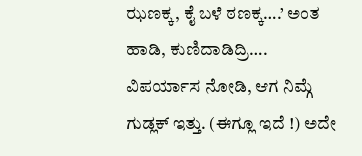ಝಣಕ್ಕ, ಕೈ ಬಳೆ ಠಣಕ್ಕ….’ ಅಂತ ಹಾಡಿ, ಕುಣಿದಾಡಿದ್ರಿ….
ವಿಪರ್ಯಾಸ ನೋಡಿ, ಆಗ ನಿಮ್ಗೆ ಗುಡ್ಲಕ್ ಇತ್ತು. (ಈಗ್ಲೂ ಇದೆ !) ಅದೇ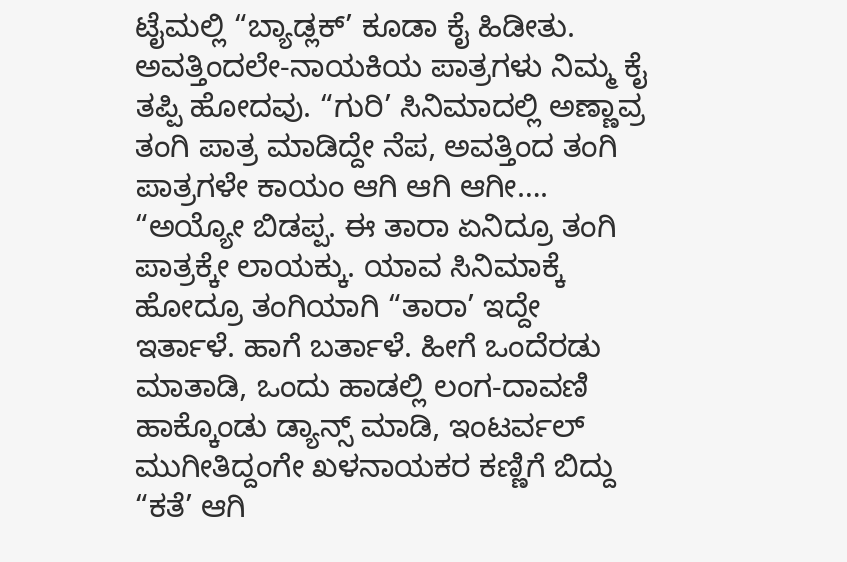ಟೈಮಲ್ಲಿ “ಬ್ಯಾಡ್ಲಕ್’ ಕೂಡಾ ಕೈ ಹಿಡೀತು. ಅವತ್ತಿಂದಲೇ-ನಾಯಕಿಯ ಪಾತ್ರಗಳು ನಿಮ್ಮ ಕೈ ತಪ್ಪಿ ಹೋದವು. “ಗುರಿ’ ಸಿನಿಮಾದಲ್ಲಿ ಅಣ್ಣಾವ್ರ ತಂಗಿ ಪಾತ್ರ ಮಾಡಿದ್ದೇ ನೆಪ, ಅವತ್ತಿಂದ ತಂಗಿ ಪಾತ್ರಗಳೇ ಕಾಯಂ ಆಗಿ ಆಗಿ ಆಗೀ…. “ಅಯ್ಯೋ ಬಿಡಪ್ಪ. ಈ ತಾರಾ ಏನಿದ್ರೂ ತಂಗಿ ಪಾತ್ರಕ್ಕೇ ಲಾಯಕ್ಕು. ಯಾವ ಸಿನಿಮಾಕ್ಕೆ ಹೋದ್ರೂ ತಂಗಿಯಾಗಿ “ತಾರಾ’ ಇದ್ದೇ ಇರ್ತಾಳೆ. ಹಾಗೆ ಬರ್ತಾಳೆ. ಹೀಗೆ ಒಂದೆರಡು ಮಾತಾಡಿ, ಒಂದು ಹಾಡಲ್ಲಿ ಲಂಗ-ದಾವಣಿ ಹಾಕ್ಕೊಂಡು ಡ್ಯಾನ್ಸ್ ಮಾಡಿ, ಇಂಟರ್ವಲ್ ಮುಗೀತಿದ್ದಂಗೇ ಖಳನಾಯಕರ ಕಣ್ಣಿಗೆ ಬಿದ್ದು “ಕತೆ’ ಆಗಿ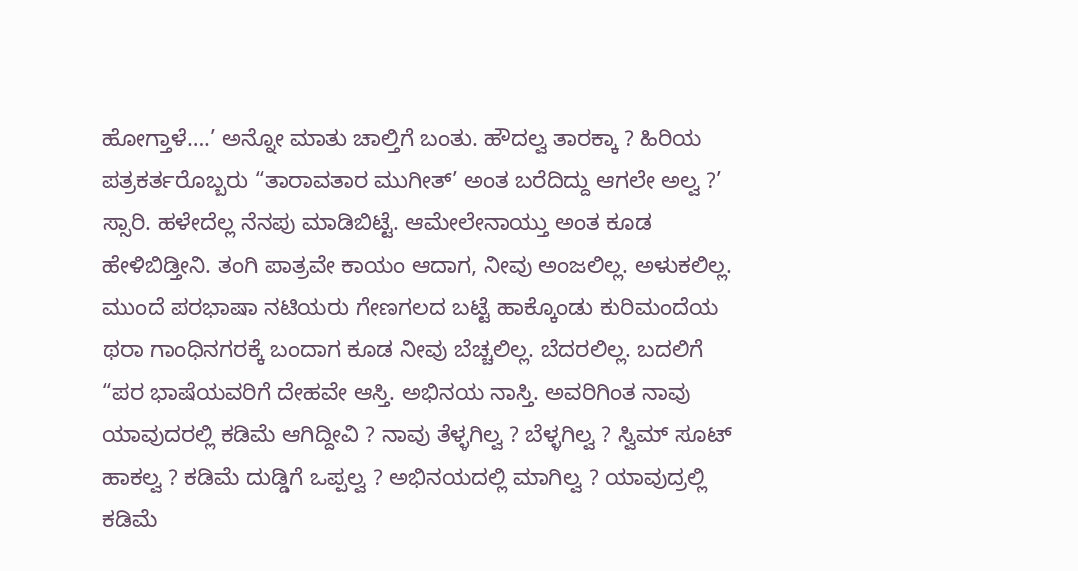ಹೋಗ್ತಾಳೆ….’ ಅನ್ನೋ ಮಾತು ಚಾಲ್ತಿಗೆ ಬಂತು. ಹೌದಲ್ವ ತಾರಕ್ಕಾ ? ಹಿರಿಯ ಪತ್ರಕರ್ತರೊಬ್ಬರು “ತಾರಾವತಾರ ಮುಗೀತ್’ ಅಂತ ಬರೆದಿದ್ದು ಆಗಲೇ ಅಲ್ವ ?’
ಸ್ಸಾರಿ. ಹಳೇದೆಲ್ಲ ನೆನಪು ಮಾಡಿಬಿಟ್ಟೆ. ಆಮೇಲೇನಾಯ್ತು ಅಂತ ಕೂಡ ಹೇಳಿಬಿಡ್ತೀನಿ. ತಂಗಿ ಪಾತ್ರವೇ ಕಾಯಂ ಆದಾಗ, ನೀವು ಅಂಜಲಿಲ್ಲ. ಅಳುಕಲಿಲ್ಲ. ಮುಂದೆ ಪರಭಾಷಾ ನಟಿಯರು ಗೇಣಗಲದ ಬಟ್ಟೆ ಹಾಕ್ಕೊಂಡು ಕುರಿಮಂದೆಯ ಥರಾ ಗಾಂಧಿನಗರಕ್ಕೆ ಬಂದಾಗ ಕೂಡ ನೀವು ಬೆಚ್ಚಲಿಲ್ಲ. ಬೆದರಲಿಲ್ಲ. ಬದಲಿಗೆ “ಪರ ಭಾಷೆಯವರಿಗೆ ದೇಹವೇ ಆಸ್ತಿ. ಅಭಿನಯ ನಾಸ್ತಿ. ಅವರಿಗಿಂತ ನಾವು ಯಾವುದರಲ್ಲಿ ಕಡಿಮೆ ಆಗಿದ್ದೀವಿ ? ನಾವು ತೆಳ್ಳಗಿಲ್ವ ? ಬೆಳ್ಳಗಿಲ್ವ ? ಸ್ವಿಮ್ ಸೂಟ್ ಹಾಕಲ್ವ ? ಕಡಿಮೆ ದುಡ್ಡಿಗೆ ಒಪ್ಪಲ್ವ ? ಅಭಿನಯದಲ್ಲಿ ಮಾಗಿಲ್ವ ? ಯಾವುದ್ರಲ್ಲಿ ಕಡಿಮೆ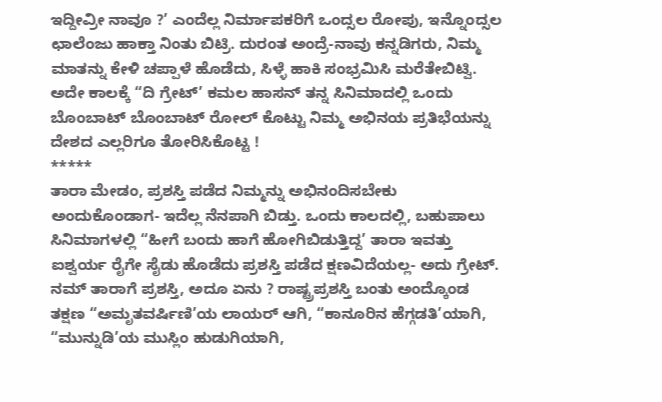ಇದ್ದೀವ್ರೀ ನಾವೂ ?’ ಎಂದೆಲ್ಲ ನಿರ್ಮಾಪಕರಿಗೆ ಒಂದ್ಸಲ ರೋಪು, ಇನ್ನೊಂದ್ಸಲ ಛಾಲೆಂಜು ಹಾಕ್ತಾ ನಿಂತು ಬಿಟ್ರಿ. ದುರಂತ ಅಂದ್ರೆ-ನಾವು ಕನ್ನಡಿಗರು, ನಿಮ್ಮ ಮಾತನ್ನು ಕೇಳಿ ಚಪ್ಪಾಳೆ ಹೊಡೆದು, ಸಿಳ್ಳೆ ಹಾಕಿ ಸಂಭ್ರಮಿಸಿ ಮರೆತೇಬಿಟ್ವಿ. ಅದೇ ಕಾಲಕ್ಕೆ “ದಿ ಗ್ರೇಟ್’ ಕಮಲ ಹಾಸನ್ ತನ್ನ ಸಿನಿಮಾದಲ್ಲಿ ಒಂದು ಬೊಂಬಾಟ್ ಬೊಂಬಾಟ್ ರೋಲ್ ಕೊಟ್ಟು ನಿಮ್ಮ ಅಭಿನಯ ಪ್ರತಿಭೆಯನ್ನು ದೇಶದ ಎಲ್ಲರಿಗೂ ತೋರಿಸಿಕೊಟ್ಟ !
*****
ತಾರಾ ಮೇಡಂ, ಪ್ರಶಸ್ತಿ ಪಡೆದ ನಿಮ್ಮನ್ನು ಅಭಿನಂದಿಸಬೇಕು ಅಂದುಕೊಂಡಾಗ- ಇದೆಲ್ಲ ನೆನಪಾಗಿ ಬಿಡ್ತು. ಒಂದು ಕಾಲದಲ್ಲಿ, ಬಹುಪಾಲು ಸಿನಿಮಾಗಳಲ್ಲಿ “ಹೀಗೆ ಬಂದು ಹಾಗೆ ಹೋಗಿಬಿಡುತ್ತಿದ್ದ’ ತಾರಾ ಇವತ್ತು ಐಶ್ವರ್ಯ ರೈಗೇ ಸೈಡು ಹೊಡೆದು ಪ್ರಶಸ್ತಿ ಪಡೆದ ಕ್ಷಣವಿದೆಯಲ್ಲ- ಅದು ಗ್ರೇಟ್. ನಮ್ ತಾರಾಗೆ ಪ್ರಶಸ್ತಿ, ಅದೂ ಏನು ? ರಾಷ್ಟ್ರಪ್ರಶಸ್ತಿ ಬಂತು ಅಂದ್ಕೊಂಡ ತಕ್ಷಣ “ಅಮೃತವರ್ಷಿಣಿ’ಯ ಲಾಯರ್ ಆಗಿ, “ಕಾನೂರಿನ ಹೆಗ್ಗಡತಿ’ಯಾಗಿ, “ಮುನ್ನುಡಿ’ಯ ಮುಸ್ಲಿಂ ಹುಡುಗಿಯಾಗಿ,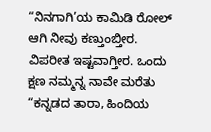“ನಿನಗಾಗಿ’ಯ ಕಾಮಿಡಿ ರೋಲ್ ಆಗಿ ನೀವು ಕಣ್ತುಂಬ್ತೀರ. ವಿಪರೀತ ಇಷ್ಟವಾಗ್ತೀರ. ಒಂದು ಕ್ಷಣ ನಮ್ಮನ್ನ ನಾವೇ ಮರೆತು “ಕನ್ನಡದ ತಾರಾ, ಹಿಂದಿಯ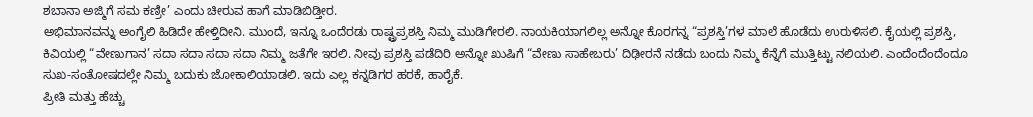ಶಬಾನಾ ಅಜ್ಮಿಗೆ ಸಮ ಕಣ್ರೀ’ ಎಂದು ಚೀರುವ ಹಾಗೆ ಮಾಡಿಬಿಡ್ತೀರ.
ಅಭಿಮಾನವನ್ನು ಅಂಗೈಲಿ ಹಿಡಿದೇ ಹೇಳ್ತಿದೀನಿ. ಮುಂದೆ, ಇನ್ನೂ ಒಂದೆರಡು ರಾಷ್ಟ್ರಪ್ರಶಸ್ತಿ ನಿಮ್ಮ ಮುಡಿಗೇರಲಿ. ನಾಯಕಿಯಾಗಲಿಲ್ಲ ಅನ್ನೋ ಕೊರಗನ್ನ “ಪ್ರಶಸ್ತಿ’ಗಳ ಮಾಲೆ ಹೊಡೆದು ಉರುಳಿಸಲಿ. ಕೈಯಲ್ಲಿ ಪ್ರಶಸ್ತಿ, ಕಿವಿಯಲ್ಲಿ “ವೇಣುಗಾನ’ ಸದಾ ಸದಾ ಸದಾ ಸದಾ ನಿಮ್ಮ ಜತೆಗೇ ಇರಲಿ. ನೀವು ಪ್ರಶಸ್ತಿ ಪಡೆದಿರಿ ಅನ್ನೋ ಖುಷಿಗೆ “ವೇಣು ಸಾಹೇಬರು’ ದಿಢೀರನೆ ನಡೆದು ಬಂದು ನಿಮ್ಮ ಕೆನ್ನೆಗೆ ಮುತ್ತಿಟ್ಟು ನಲಿಯಲಿ. ಎಂದೆಂದೆಂದೆಂದೂ ಸುಖ-ಸಂತೋಷದಲ್ಲೇ ನಿಮ್ಮ ಬದುಕು ಜೋಕಾಲಿಯಾಡಲಿ. ಇದು ಎಲ್ಲ ಕನ್ನಡಿಗರ ಹರಕೆ, ಹಾರೈಕೆ.
ಪ್ರೀತಿ ಮತ್ತು ಹೆಚ್ಚು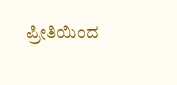ಪ್ರೀತಿಯಿಂದ